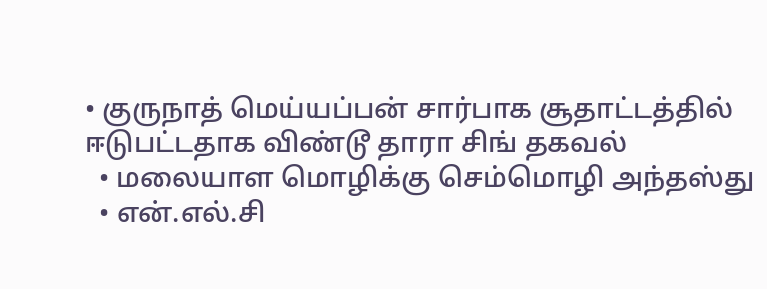• குருநாத் மெய்யப்பன் சார்பாக சூதாட்டத்தில் ஈடுபட்டதாக விண்டூ தாரா சிங் தகவல்
  • மலையாள மொழிக்கு செம்மொழி அந்தஸ்து
  • என்.எல்.சி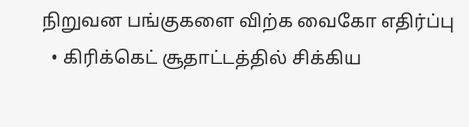நிறுவன பங்குகளை விற்க வைகோ எதிர்ப்பு
  • கிரிக்கெட் சூதாட்டத்தில் சிக்கிய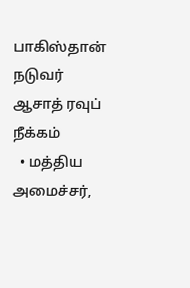பாகிஸ்தான் நடுவர் ஆசாத் ரவுப் நீக்கம்
  • மத்திய அமைச்சர்,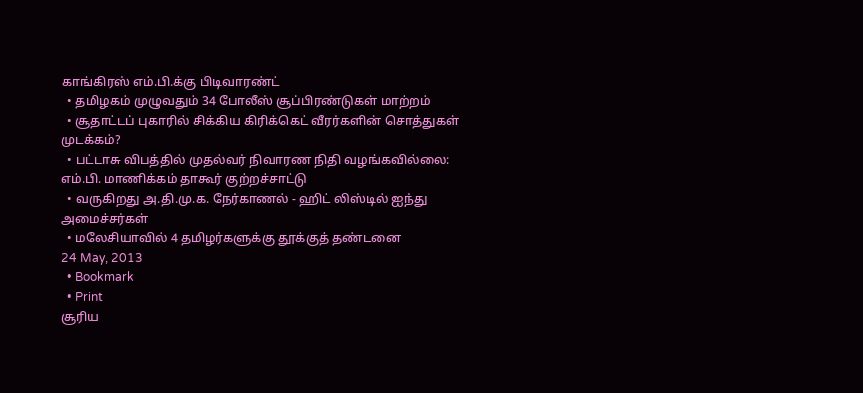காங்கிரஸ் எம்.பி.க்கு பிடிவாரண்ட்
  • தமிழகம் முழுவதும் 34 போலீஸ் சூப்பிரண்டுகள் மாற்றம்
  • சூதாட்டப் புகாரில் சிக்கிய கிரிக்கெட் வீரர்களின் சொத்துகள் முடக்கம்?
  • பட்டாசு விபத்தில் முதல்வர் நிவாரண நிதி வழங்கவில்லை: எம்.பி. மாணிக்கம் தாகூர் குற்றச்சாட்டு
  • வருகிறது அ.தி.மு.க. நேர்காணல் - ஹிட் லிஸ்டில் ஐந்து அமைச்சர்கள்
  • மலேசியாவில் 4 தமிழர்களுக்கு தூக்குத் தண்டனை
24 May, 2013
  • Bookmark
  • Print
சூரிய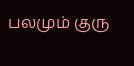பலமும் குரு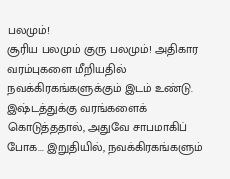பலமும்!
சூரிய பலமும் குரு பலமும்! அதிகார வரம்புகளை மீறியதில் நவக்கிரகங்களுக்கும் இடம் உண்டு. இஷ்டத்துக்கு வரங்களைக் கொடுத்ததால், அதுவே சாபமாகிப் போக... இறுதியில், நவக்கிரகங்களும்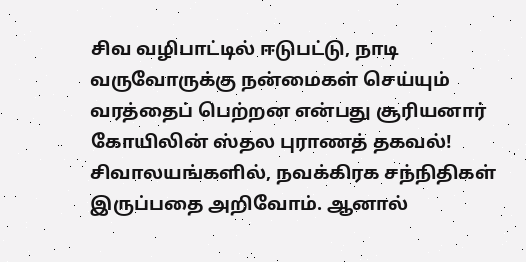சிவ வழிபாட்டில் ஈடுபட்டு, நாடி வருவோருக்கு நன்மைகள் செய்யும் வரத்தைப் பெற்றன என்பது சூரியனார் கோயிலின் ஸ்தல புராணத் தகவல்! சிவாலயங்களில், நவக்கிரக சந்நிதிகள் இருப்பதை அறிவோம். ஆனால்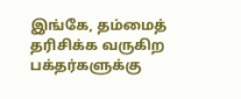இங்கே, தம்மைத் தரிசிக்க வருகிற பக்தர்களுக்கு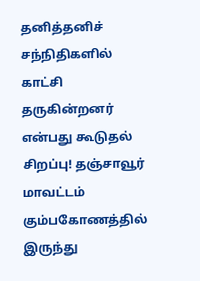தனித்தனிச் சந்நிதிகளில் காட்சி தருகின்றனர் என்பது கூடுதல் சிறப்பு! தஞ்சாவூர் மாவட்டம் கும்பகோணத்தில் இருந்து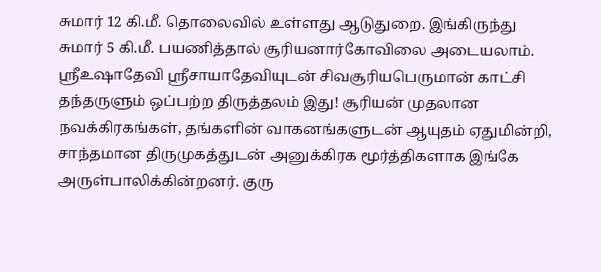சுமார் 12 கி.மீ. தொலைவில் உள்ளது ஆடுதுறை. இங்கிருந்து சுமார் 5 கி.மீ. பயணித்தால் சூரியனார்கோவிலை அடையலாம். ஸ்ரீஉஷாதேவி ஸ்ரீசாயாதேவியுடன் சிவசூரியபெருமான் காட்சி தந்தருளும் ஒப்பற்ற திருத்தலம் இது! சூரியன் முதலான நவக்கிரகங்கள், தங்களின் வாகனங்களுடன் ஆயுதம் ஏதுமின்றி, சாந்தமான திருமுகத்துடன் அனுக்கிரக மூர்த்திகளாக இங்கே அருள்பாலிக்கின்றனர். குரு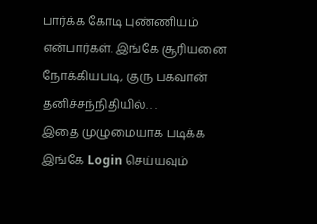பார்க்க கோடி புண்ணியம் என்பார்கள். இங்கே சூரியனை நோக்கியபடி, குரு பகவான் தனிச்சந்நிதியில். . .
இதை முழுமையாக படிக்க இங்கே Login செய்யவும்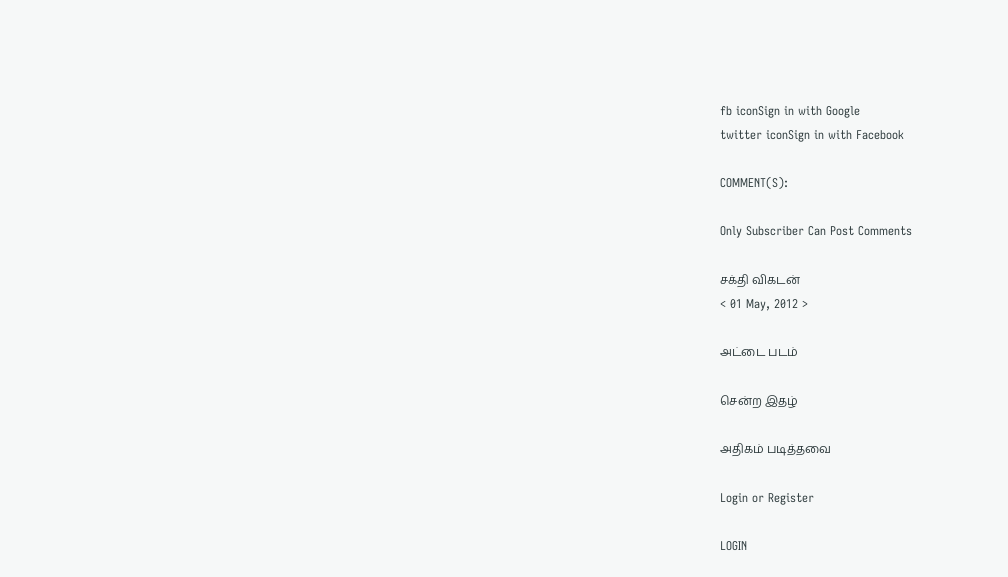fb iconSign in with Google
twitter iconSign in with Facebook

COMMENT(S):

Only Subscriber Can Post Comments

சக்தி விகடன்
< 01 May, 2012 >

அட்டை படம்

சென்ற இதழ்

அதிகம் படித்தவை

Login or Register

LOGIN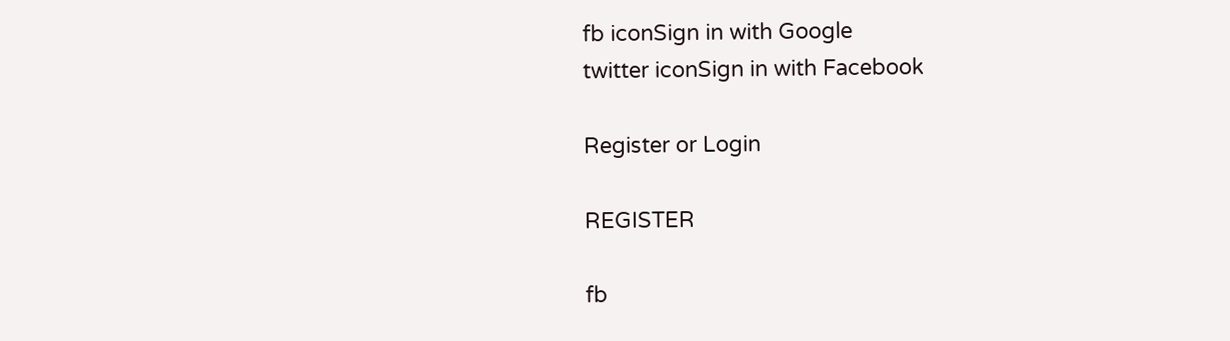fb iconSign in with Google
twitter iconSign in with Facebook

Register or Login

REGISTER

fb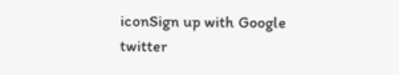iconSign up with Google
twitter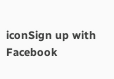iconSign up with Facebook